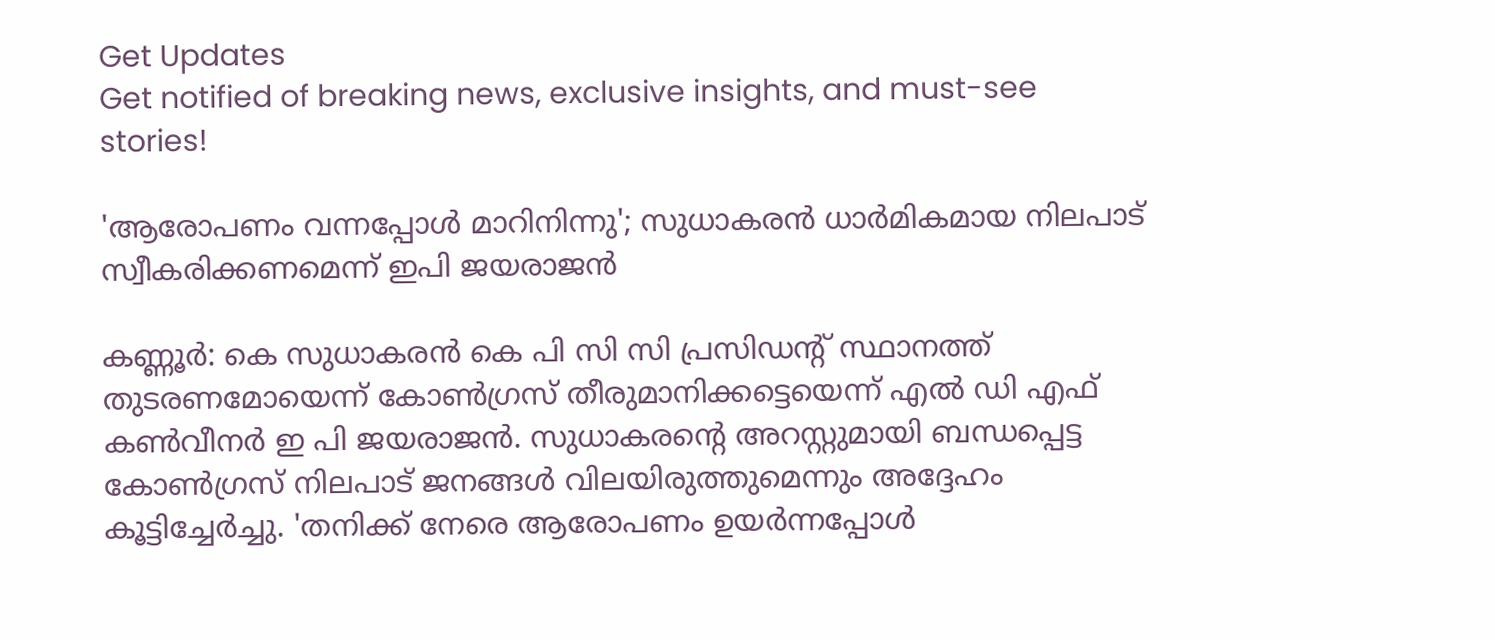Get Updates
Get notified of breaking news, exclusive insights, and must-see stories!

'ആരോപണം വന്നപ്പോള്‍ മാറിനിന്നു'; സുധാകരന്‍ ധാര്‍മികമായ നിലപാട് സ്വീകരിക്കണമെന്ന് ഇപി ജയരാജന്‍

കണ്ണൂര്‍: കെ സുധാകരന്‍ കെ പി സി സി പ്രസിഡന്റ് സ്ഥാനത്ത് തുടരണമോയെന്ന് കോണ്‍ഗ്രസ് തീരുമാനിക്കട്ടെയെന്ന് എല്‍ ഡി എഫ് കണ്‍വീനര്‍ ഇ പി ജയരാജന്‍. സുധാകരന്റെ അറസ്റ്റുമായി ബന്ധപ്പെട്ട കോണ്‍ഗ്രസ് നിലപാട് ജനങ്ങള്‍ വിലയിരുത്തുമെന്നും അദ്ദേഹം കൂട്ടിച്ചേര്‍ച്ചു. 'തനിക്ക് നേരെ ആരോപണം ഉയര്‍ന്നപ്പോള്‍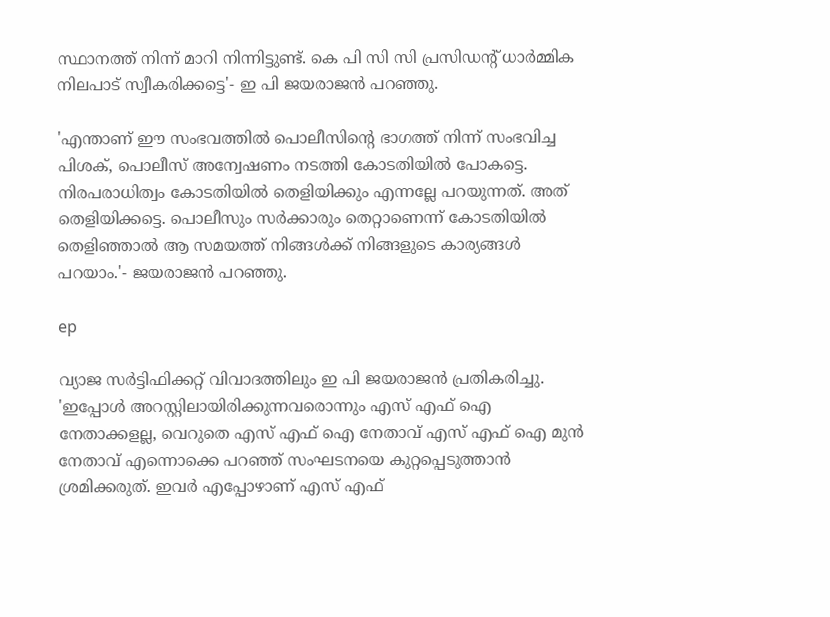സ്ഥാനത്ത് നിന്ന് മാറി നിന്നിട്ടുണ്ട്. കെ പി സി സി പ്രസിഡന്റ് ധാര്‍മ്മിക നിലപാട് സ്വീകരിക്കട്ടെ'- ഇ പി ജയരാജന്‍ പറഞ്ഞു.

'എന്താണ് ഈ സംഭവത്തില്‍ പൊലീസിന്റെ ഭാഗത്ത് നിന്ന് സംഭവിച്ച പിശക്, പൊലീസ് അന്വേഷണം നടത്തി കോടതിയില്‍ പോകട്ടെ. നിരപരാധിത്വം കോടതിയില്‍ തെളിയിക്കും എന്നല്ലേ പറയുന്നത്. അത് തെളിയിക്കട്ടെ. പൊലീസും സര്‍ക്കാരും തെറ്റാണെന്ന് കോടതിയില്‍ തെളിഞ്ഞാല്‍ ആ സമയത്ത് നിങ്ങള്‍ക്ക് നിങ്ങളുടെ കാര്യങ്ങള്‍ പറയാം.'- ജയരാജന്‍ പറഞ്ഞു.

ep

വ്യാജ സര്‍ട്ടിഫിക്കറ്റ് വിവാദത്തിലും ഇ പി ജയരാജന്‍ പ്രതികരിച്ചു. 'ഇപ്പോള്‍ അറസ്റ്റിലായിരിക്കുന്നവരൊന്നും എസ് എഫ് ഐ നേതാക്കളല്ല, വെറുതെ എസ് എഫ് ഐ നേതാവ് എസ് എഫ് ഐ മുന്‍ നേതാവ് എന്നൊക്കെ പറഞ്ഞ് സംഘടനയെ കുറ്റപ്പെടുത്താന്‍ ശ്രമിക്കരുത്. ഇവര്‍ എപ്പോഴാണ് എസ് എഫ്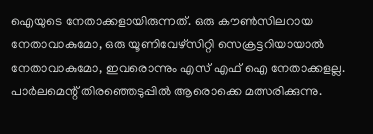ഐയുടെ നേതാക്കളായിരുന്നത്. ഒരു കൗണ്‍സിലറായ നേതാവാകുമോ, ഒരു യൂണിവേഴ്‌സിറ്റി സെക്രട്ടറിയായാല്‍ നേതാവാകുമോ, ഇവരൊന്നും എസ് എഫ് ഐ നേതാക്കളല്ല. പാര്‍ലമെന്റ് തിരഞ്ഞെടുപ്പില്‍ ആരൊക്കെ മത്സരിക്കുന്നു.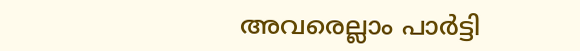അവരെല്ലാം പാര്‍ട്ടി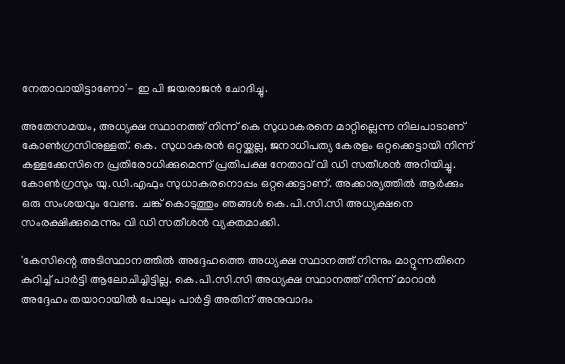നേതാവായിട്ടാണോ'- ഇ പി ജയരാജന്‍ ചോദിച്ചു.

അതേസമയം, അധ്യക്ഷ സ്ഥാനത്ത് നിന്ന് കെ സുധാകരനെ മാറ്റില്ലെന്ന നിലപാടാണ് കോണ്‍ഗ്രസിനുള്ളത്. കെ. സുധാകരന്‍ ഒറ്റയ്ക്കല്ല, ജനാധിപത്യ കേരളം ഒറ്റക്കെട്ടായി നിന്ന് കള്ളക്കേസിനെ പ്രതിരോധിക്കുമെന്ന് പ്രതിപക്ഷ നേതാവ് വി ഡി സതീശന്‍ അറിയിച്ചു. കോണ്‍ഗ്രസും യു.ഡി.എഫും സുധാകരനൊപ്പം ഒറ്റക്കെട്ടാണ്. അക്കാര്യത്തില്‍ ആര്‍ക്കും ഒരു സംശയവും വേണ്ട. ചങ്ക് കൊടുത്തും ഞങ്ങള്‍ കെ.പി.സി.സി അധ്യക്ഷനെ സംരക്ഷിക്കുമെന്നും വി ഡി സതീശന്‍ വ്യക്തമാക്കി.

'കേസിന്റെ അടിസ്ഥാനത്തില്‍ അദ്ദേഹത്തെ അധ്യക്ഷ സ്ഥാനത്ത് നിന്നും മാറ്റുന്നതിനെ കുറിച്ച് പാര്‍ട്ടി ആലോചിച്ചിട്ടില്ല. കെ.പി.സി.സി അധ്യക്ഷ സ്ഥാനത്ത് നിന്ന് മാറാന്‍ അദ്ദേഹം തയാറായില്‍ പോലും പാര്‍ട്ടി അതിന് അനുവാദം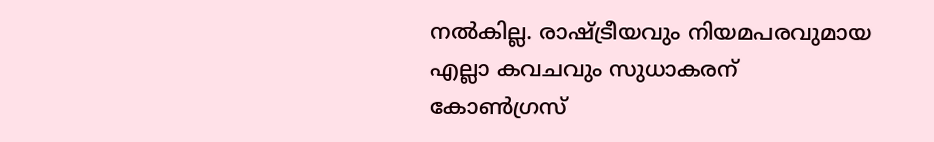നല്‍കില്ല. രാഷ്ട്രീയവും നിയമപരവുമായ എല്ലാ കവചവും സുധാകരന് കോണ്‍ഗ്രസ്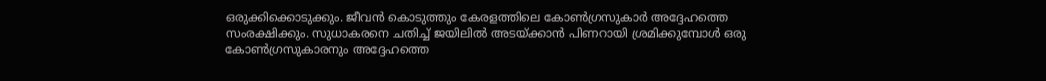ഒരുക്കിക്കൊടുക്കും. ജീവന്‍ കൊടുത്തും കേരളത്തിലെ കോണ്‍ഗ്രസുകാര്‍ അദ്ദേഹത്തെ സംരക്ഷിക്കും. സുധാകരനെ ചതിച്ച് ജയിലില്‍ അടയ്ക്കാന്‍ പിണറായി ശ്രമിക്കുമ്പോള്‍ ഒരു കോണ്‍ഗ്രസുകാരനും അദ്ദേഹത്തെ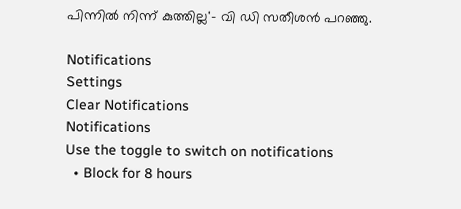പിന്നില്‍ നിന്ന് കുത്തില്ല'- വി ഡി സതീശന്‍ പറഞ്ഞു.

Notifications
Settings
Clear Notifications
Notifications
Use the toggle to switch on notifications
  • Block for 8 hours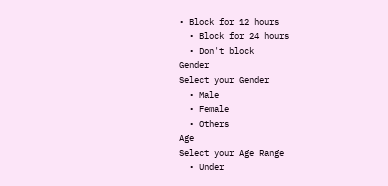• Block for 12 hours
  • Block for 24 hours
  • Don't block
Gender
Select your Gender
  • Male
  • Female
  • Others
Age
Select your Age Range
  • Under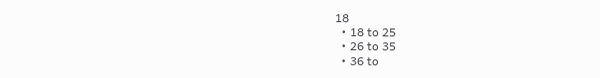18
  • 18 to 25
  • 26 to 35
  • 36 to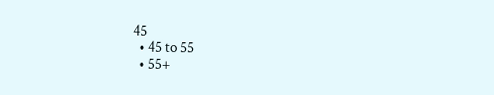45
  • 45 to 55
  • 55+